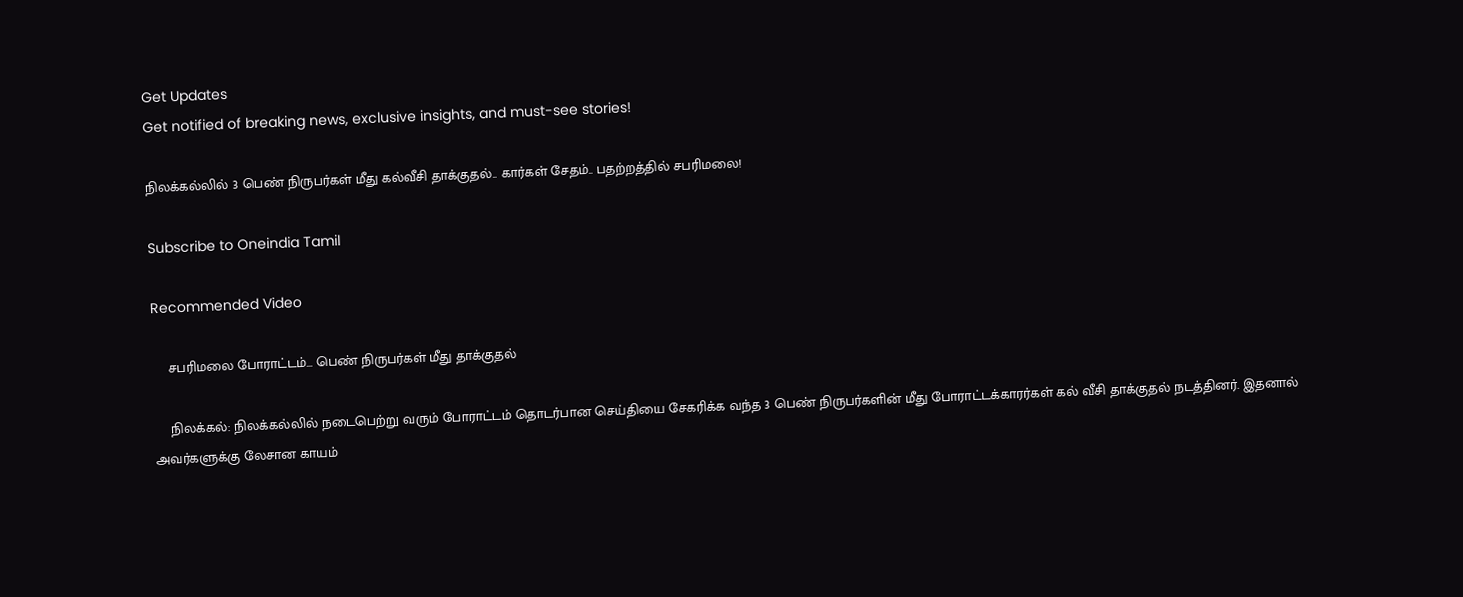Get Updates
Get notified of breaking news, exclusive insights, and must-see stories!

நிலக்கல்லில் 3 பெண் நிருபர்கள் மீது கல்வீசி தாக்குதல்.. கார்கள் சேதம்.. பதற்றத்தில் சபரிமலை!

Subscribe to Oneindia Tamil

Recommended Video

    சபரிமலை போராட்டம்... பெண் நிருபர்கள் மீது தாக்குதல்

    நிலக்கல்: நிலக்கல்லில் நடைபெற்று வரும் போராட்டம் தொடர்பான செய்தியை சேகரிக்க வந்த 3 பெண் நிருபர்களின் மீது போராட்டக்காரர்கள் கல் வீசி தாக்குதல் நடத்தினர். இதனால் அவர்களுக்கு லேசான காயம்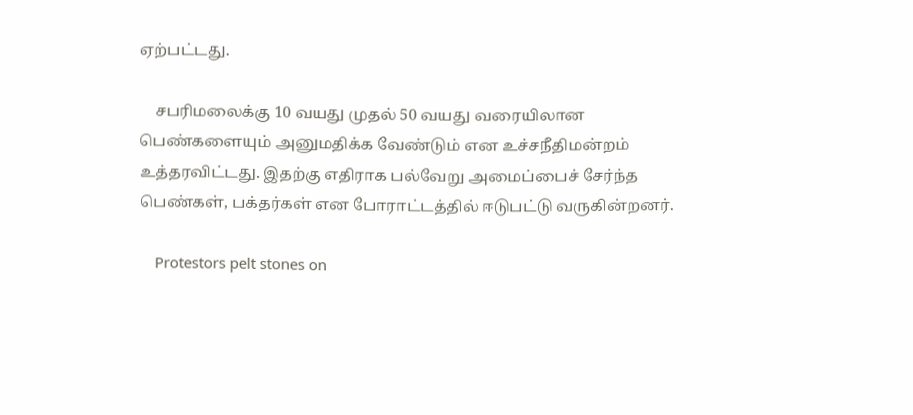ஏற்பட்டது.

    சபரிமலைக்கு 10 வயது முதல் 50 வயது வரையிலான பெண்களையும் அனுமதிக்க வேண்டும் என உச்சநீதிமன்றம் உத்தரவிட்டது. இதற்கு எதிராக பல்வேறு அமைப்பைச் சேர்ந்த பெண்கள், பக்தர்கள் என போராட்டத்தில் ஈடுபட்டு வருகின்றனர்.

    Protestors pelt stones on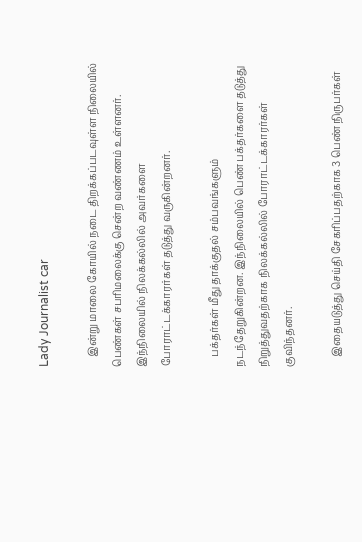Lady Journalist car

    இன்று மாலை கோயில் நடை திறக்கப்படவுள்ள நிலையில் பெண்கள் சபரிமலைக்கு சென்ற வண்ணம் உள்ளனர். இந்நிலையில் நிலக்கல்லில் அவர்களை போராட்டக்காரர்கள் தடுத்து வருகின்றனர்.

    பக்தர்கள் மீது தாக்குதல் சம்பவங்களும் நடந்தேறுகின்றன. இந்நிலையில் பெண் பக்தர்களை தடுத்து நிறுத்துவதற்காக நிலக்கல்லில் போராட்டக்காரர்கள் குவிந்தனர்.

    இதையடுத்து செய்தி சேகரிப்பதற்காக 3 பெண் நிருபர்கள்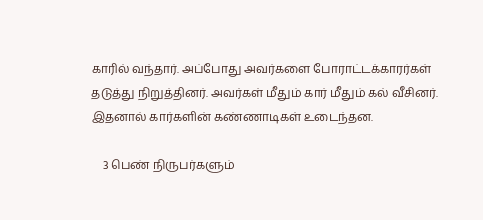காரில் வந்தார். அப்போது அவர்களை போராட்டக்காரர்கள் தடுத்து நிறுத்தினர். அவர்கள் மீதும் கார் மீதும் கல் வீசினர். இதனால் கார்களின் கண்ணாடிகள் உடைந்தன.

    3 பெண் நிருபர்களும்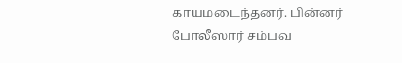காயமடைந்தனர். பின்னர் போலீஸார் சம்பவ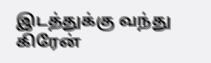இடத்துக்கு வந்து கிரேன்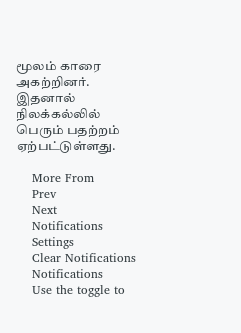மூலம் காரை அகற்றினர். இதனால் நிலக்கல்லில் பெரும் பதற்றம் ஏற்பட்டுள்ளது.

    More From
    Prev
    Next
    Notifications
    Settings
    Clear Notifications
    Notifications
    Use the toggle to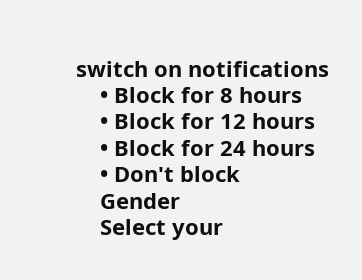switch on notifications
    • Block for 8 hours
    • Block for 12 hours
    • Block for 24 hours
    • Don't block
    Gender
    Select your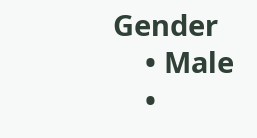Gender
    • Male
    •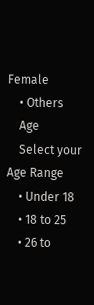Female
    • Others
    Age
    Select your Age Range
    • Under 18
    • 18 to 25
    • 26 to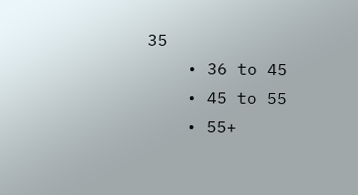35
    • 36 to 45
    • 45 to 55
    • 55+